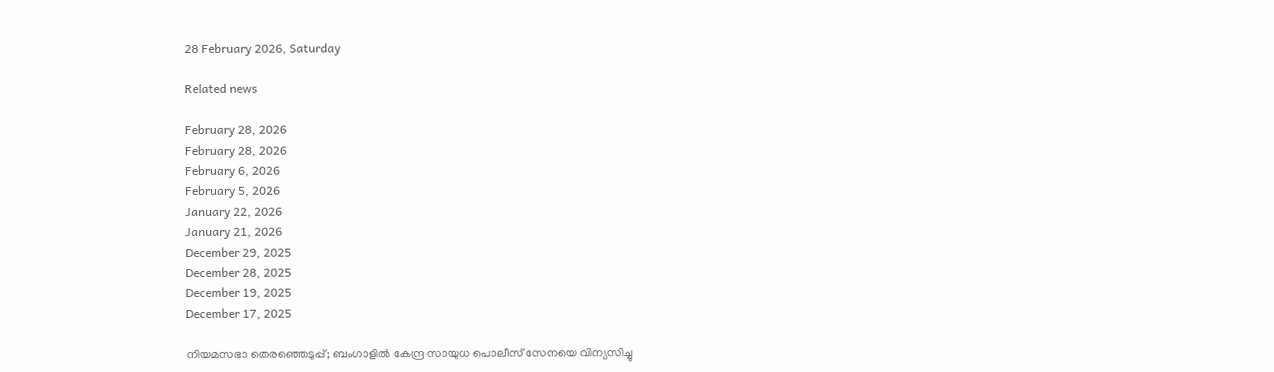28 February 2026, Saturday

Related news

February 28, 2026
February 28, 2026
February 6, 2026
February 5, 2026
January 22, 2026
January 21, 2026
December 29, 2025
December 28, 2025
December 19, 2025
December 17, 2025

നിയമസഭാ തെരഞ്ഞെടുപ്പ്; ബംഗാളിൽ കേന്ദ്ര സായുധ പൊലീസ് സേനയെ വിന്യസിച്ചു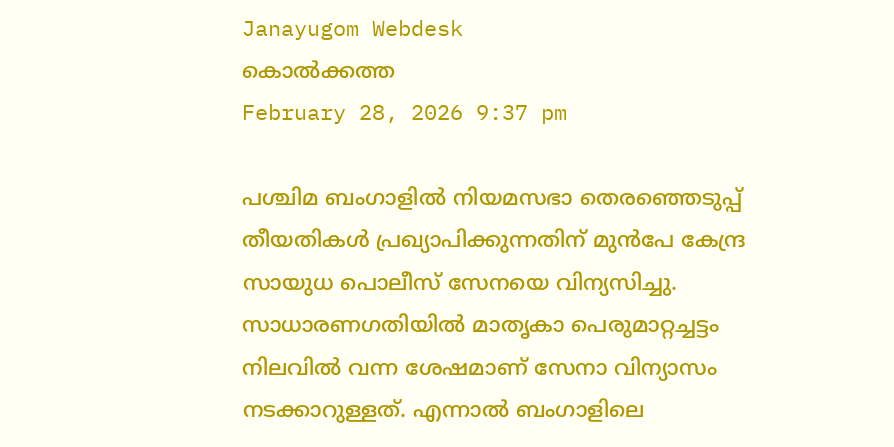Janayugom Webdesk
കൊൽക്കത്ത
February 28, 2026 9:37 pm

പശ്ചിമ ബംഗാളിൽ നിയമസഭാ തെരഞ്ഞെടുപ്പ് തീയതികൾ പ്രഖ്യാപിക്കുന്നതിന് മുൻപേ കേന്ദ്ര സായുധ പൊലീസ് സേനയെ വിന്യസിച്ചു. സാധാരണഗതിയിൽ മാതൃകാ പെരുമാറ്റച്ചട്ടം നിലവിൽ വന്ന ശേഷമാണ് സേനാ വിന്യാസം നടക്കാറുള്ളത്. എന്നാൽ ബംഗാളിലെ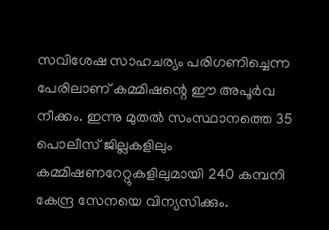സവിശേഷ സാഹചര്യം പരിഗണിച്ചെന്ന പേരിലാണ് കമ്മിഷന്റെ ഈ അപൂർവ നീക്കം. ഇന്നു മുതൽ സംസ്ഥാനത്തെ 35 പൊലീസ് ജില്ലകളിലും കമ്മിഷണറേറ്റുകളിലുമായി 240 കമ്പനി കേന്ദ്ര സേനയെ വിന്യസിക്കും.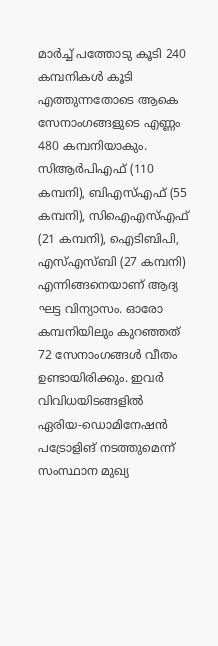മാർച്ച് പത്തോടു കൂടി 240 കമ്പനികൾ കൂടി എത്തുന്നതോടെ ആകെ സേനാംഗങ്ങളുടെ എണ്ണം 480 കമ്പനിയാകും. സിആർപിഎഫ് (110 കമ്പനി), ബിഎസ്എഫ് (55 കമ്പനി), സിഐഎസ്എഫ് (21 കമ്പനി), ഐടിബിപി, എസ്എസ്ബി (27 കമ്പനി) എന്നിങ്ങനെയാണ് ആദ്യ ഘട്ട വിന്യാസം. ഓരോ കമ്പനിയിലും കുറഞ്ഞത് 72 സേനാംഗങ്ങൾ വീതം ഉണ്ടായിരിക്കും. ഇവർ വിവിധയിടങ്ങളിൽ ഏരിയ‑ഡൊമിനേഷൻ പട്രോളിങ് നടത്തുമെന്ന് സംസ്ഥാന മുഖ്യ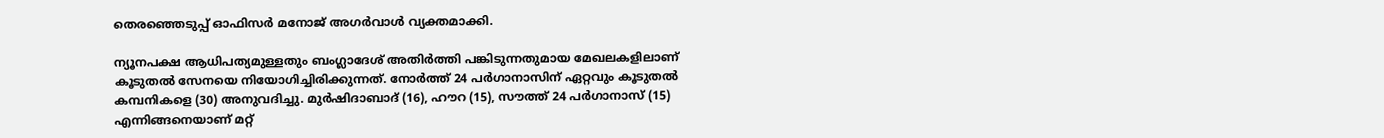തെരഞ്ഞെടുപ്പ് ഓഫിസര്‍ മനോജ് അഗർവാൾ വ്യക്തമാക്കി.

ന്യൂനപക്ഷ ആധിപത്യമുള്ളതും ബംഗ്ലാദേശ് അതിർത്തി പങ്കിടുന്നതുമായ മേഖലകളിലാണ് കൂടുതൽ സേനയെ നിയോഗിച്ചിരിക്കുന്നത്. നോർത്ത് 24 പർഗാനാസിന് ഏറ്റവും കൂടുതൽ കമ്പനികളെ (30) അനുവദിച്ചു. മുർഷിദാബാദ് (16), ഹൗറ (15), സൗത്ത് 24 പർഗാനാസ് (15) എന്നിങ്ങനെയാണ് മറ്റ്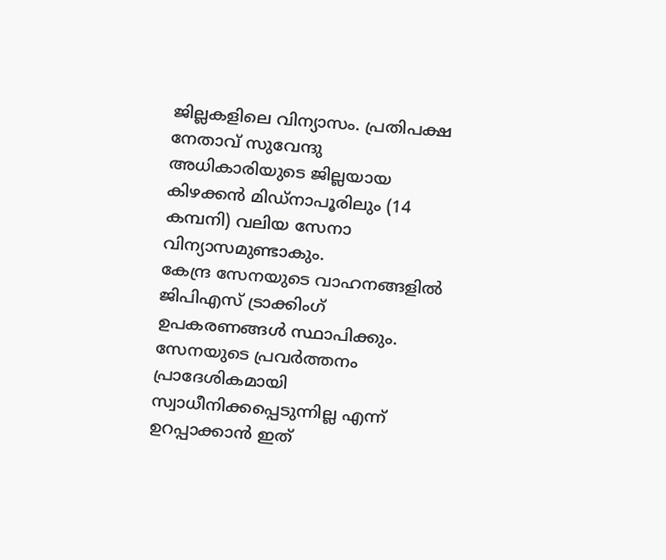ജില്ലകളിലെ വിന്യാസം. പ്രതിപക്ഷ നേതാവ് സുവേന്ദു അധികാരിയുടെ ജില്ലയായ കിഴക്കൻ മിഡ്‌നാപൂരിലും (14 കമ്പനി) വലിയ സേനാ വിന്യാസമുണ്ടാകും.
കേന്ദ്ര സേനയുടെ വാഹനങ്ങളിൽ ജിപിഎസ് ട്രാക്കിംഗ് ഉപകരണങ്ങൾ സ്ഥാപിക്കും. സേനയുടെ പ്രവർത്തനം പ്രാദേശികമായി സ്വാധീനിക്കപ്പെടുന്നില്ല എന്ന് ഉറപ്പാക്കാൻ ഇത്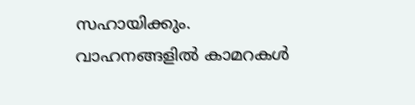സഹായിക്കും. വാഹനങ്ങളിൽ കാമറകൾ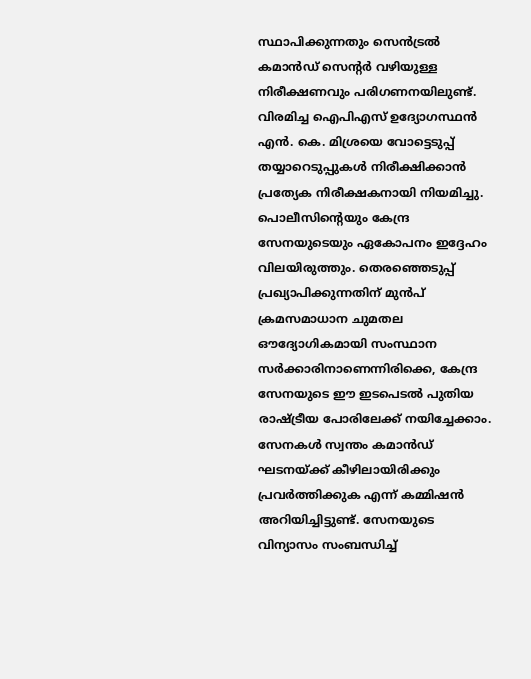സ്ഥാപിക്കുന്നതും സെൻട്രൽ കമാൻഡ് സെന്റർ വഴിയുള്ള നിരീക്ഷണവും പരിഗണനയിലുണ്ട്. വിരമിച്ച ഐപിഎസ് ഉദ്യോഗസ്ഥൻ എൻ. കെ. മിശ്രയെ വോട്ടെടുപ്പ് തയ്യാറെടുപ്പുകൾ നിരീക്ഷിക്കാൻ പ്രത്യേക നിരീക്ഷകനായി നിയമിച്ചു. പൊലീസിന്റെയും കേന്ദ്ര സേനയുടെയും ഏകോപനം ഇദ്ദേഹം വിലയിരുത്തും. തെരഞ്ഞെടുപ്പ് പ്രഖ്യാപിക്കുന്നതിന് മുൻപ് ക്രമസമാധാന ചുമതല ഔദ്യോഗികമായി സംസ്ഥാന സർക്കാരിനാണെന്നിരിക്കെ, കേന്ദ്ര സേനയുടെ ഈ ഇടപെടൽ പുതിയ രാഷ്ട്രീയ പോരിലേക്ക് നയിച്ചേക്കാം. സേനകൾ സ്വന്തം കമാൻഡ് ഘടനയ്ക്ക് കീഴിലായിരിക്കും പ്രവർത്തിക്കുക എന്ന് കമ്മിഷൻ അറിയിച്ചിട്ടുണ്ട്. സേനയുടെ വിന്യാസം സംബന്ധിച്ച്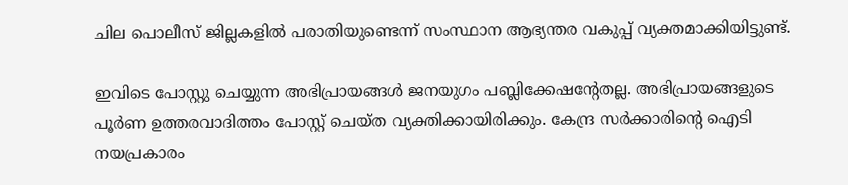ചില പൊലീസ് ജില്ലകളിൽ പരാതിയുണ്ടെന്ന് സംസ്ഥാന ആഭ്യന്തര വകുപ്പ് വ്യക്തമാക്കിയിട്ടുണ്ട്.

ഇവിടെ പോസ്റ്റു ചെയ്യുന്ന അഭിപ്രായങ്ങള്‍ ജനയുഗം പബ്ലിക്കേഷന്റേതല്ല. അഭിപ്രായങ്ങളുടെ പൂര്‍ണ ഉത്തരവാദിത്തം പോസ്റ്റ് ചെയ്ത വ്യക്തിക്കായിരിക്കും. കേന്ദ്ര സര്‍ക്കാരിന്റെ ഐടി നയപ്രകാരം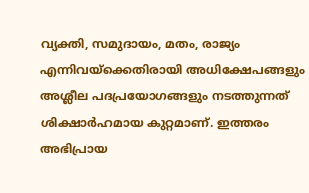വ്യക്തി, സമുദായം, മതം, രാജ്യം എന്നിവയ്‌ക്കെതിരായി അധിക്ഷേപങ്ങളും അശ്ലീല പദപ്രയോഗങ്ങളും നടത്തുന്നത് ശിക്ഷാര്‍ഹമായ കുറ്റമാണ്. ഇത്തരം അഭിപ്രായ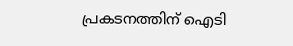പ്രകടനത്തിന് ഐടി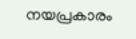നയപ്രകാരം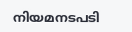നിയമനടപടി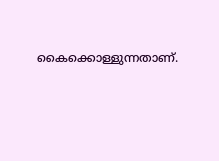കൈക്കൊള്ളുന്നതാണ്.